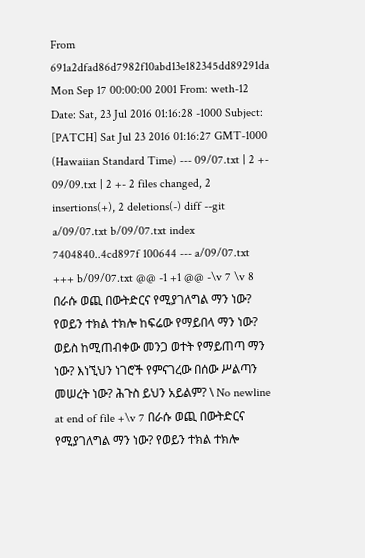From 691a2dfad86d7982f10abd13e182345dd89291da Mon Sep 17 00:00:00 2001 From: weth-12 Date: Sat, 23 Jul 2016 01:16:28 -1000 Subject: [PATCH] Sat Jul 23 2016 01:16:27 GMT-1000 (Hawaiian Standard Time) --- 09/07.txt | 2 +- 09/09.txt | 2 +- 2 files changed, 2 insertions(+), 2 deletions(-) diff --git a/09/07.txt b/09/07.txt index 7404840..4cd897f 100644 --- a/09/07.txt +++ b/09/07.txt @@ -1 +1 @@ -\v 7 \v 8 በራሱ ወጪ በውትድርና የሚያገለግል ማን ነው? የወይን ተክል ተክሎ ከፍሬው የማይበላ ማን ነው? ወይስ ከሚጠብቀው መንጋ ወተት የማይጠጣ ማን ነው? እነኚህን ነገሮች የምናገረው በሰው ሥልጣን መሠረት ነው? ሕጉስ ይህን አይልም? \ No newline at end of file +\v 7 በራሱ ወጪ በውትድርና የሚያገለግል ማን ነው? የወይን ተክል ተክሎ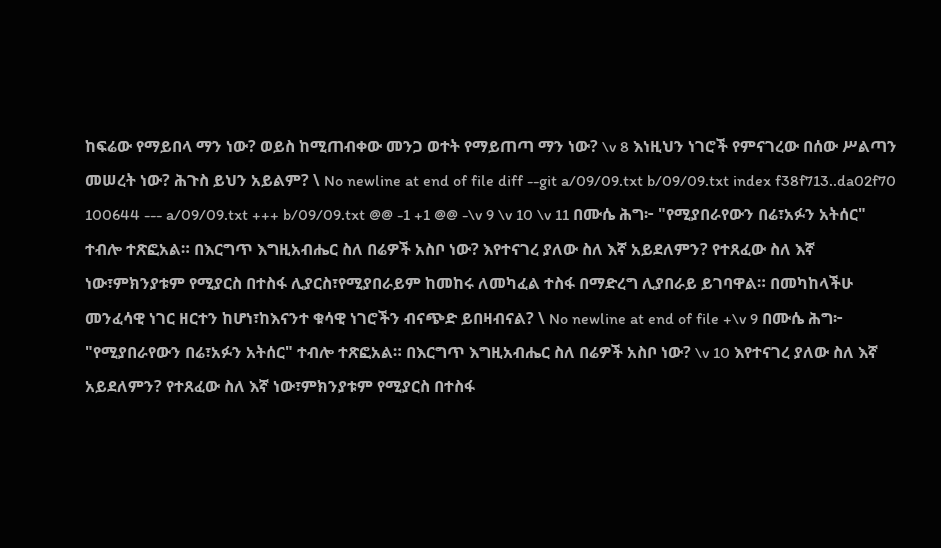ከፍሬው የማይበላ ማን ነው? ወይስ ከሚጠብቀው መንጋ ወተት የማይጠጣ ማን ነው? \v 8 እነዚህን ነገሮች የምናገረው በሰው ሥልጣን መሠረት ነው? ሕጉስ ይህን አይልም? \ No newline at end of file diff --git a/09/09.txt b/09/09.txt index f38f713..da02f70 100644 --- a/09/09.txt +++ b/09/09.txt @@ -1 +1 @@ -\v 9 \v 10 \v 11 በሙሴ ሕግ፦ "የሚያበራየውን በሬ፣አፉን አትሰር" ተብሎ ተጽፎአል። በእርግጥ እግዚአብሔር ስለ በሬዎች አስቦ ነው? እየተናገረ ያለው ስለ እኛ አይደለምን? የተጸፈው ስለ እኛ ነው፣ምክንያቱም የሚያርስ በተስፋ ሊያርስ፣የሚያበራይም ከመከሩ ለመካፈል ተስፋ በማድረግ ሊያበራይ ይገባዋል። በመካከላችሁ መንፈሳዊ ነገር ዘርተን ከሆነ፣ከእናንተ ቁሳዊ ነገሮችን ብናጭድ ይበዛብናል? \ No newline at end of file +\v 9 በሙሴ ሕግ፦ "የሚያበራየውን በሬ፣አፉን አትሰር" ተብሎ ተጽፎአል። በእርግጥ እግዚአብሔር ስለ በሬዎች አስቦ ነው? \v 10 እየተናገረ ያለው ስለ እኛ አይደለምን? የተጸፈው ስለ እኛ ነው፣ምክንያቱም የሚያርስ በተስፋ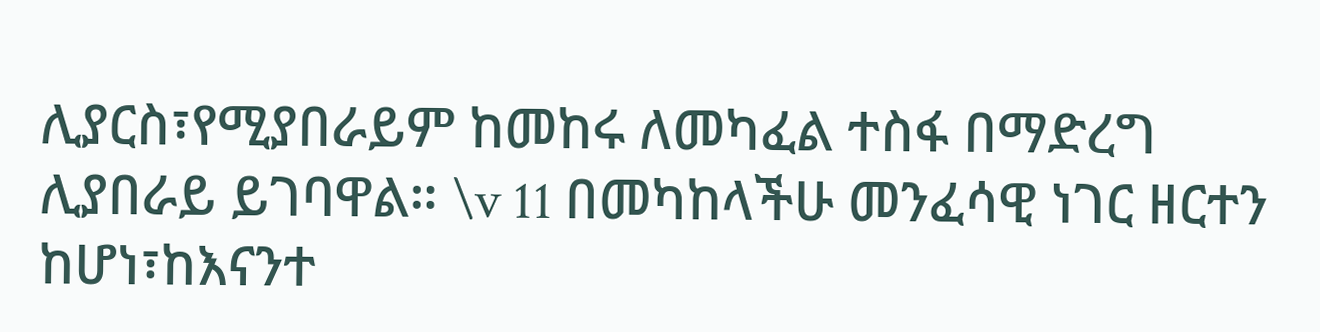ሊያርስ፣የሚያበራይም ከመከሩ ለመካፈል ተስፋ በማድረግ ሊያበራይ ይገባዋል። \v 11 በመካከላችሁ መንፈሳዊ ነገር ዘርተን ከሆነ፣ከእናንተ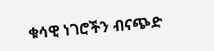ቁሳዊ ነገሮችን ብናጭድ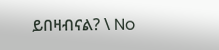ይበዛብናል? \ No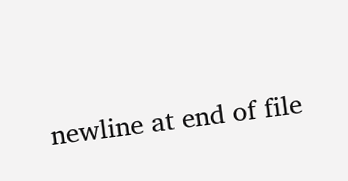newline at end of file